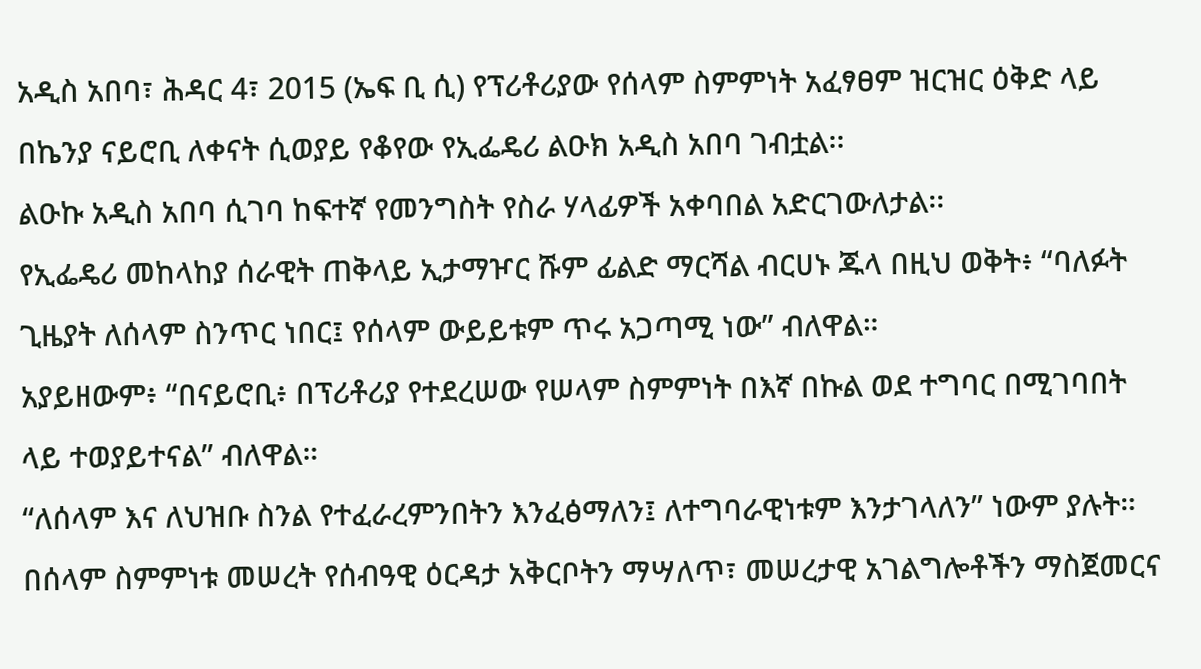አዲስ አበባ፣ ሕዳር 4፣ 2015 (ኤፍ ቢ ሲ) የፕሪቶሪያው የሰላም ስምምነት አፈፃፀም ዝርዝር ዕቅድ ላይ በኬንያ ናይሮቢ ለቀናት ሲወያይ የቆየው የኢፌዴሪ ልዑክ አዲስ አበባ ገብቷል፡፡
ልዑኩ አዲስ አበባ ሲገባ ከፍተኛ የመንግስት የስራ ሃላፊዎች አቀባበል አድርገውለታል፡፡
የኢፌዴሪ መከላከያ ሰራዊት ጠቅላይ ኢታማዦር ሹም ፊልድ ማርሻል ብርሀኑ ጁላ በዚህ ወቅት፥ “ባለፉት ጊዜያት ለሰላም ስንጥር ነበር፤ የሰላም ውይይቱም ጥሩ አጋጣሚ ነው” ብለዋል።
አያይዘውም፥ “በናይሮቢ፥ በፕሪቶሪያ የተደረሠው የሠላም ስምምነት በእኛ በኩል ወደ ተግባር በሚገባበት ላይ ተወያይተናል” ብለዋል።
“ለሰላም እና ለህዝቡ ስንል የተፈራረምንበትን እንፈፅማለን፤ ለተግባራዊነቱም እንታገላለን” ነውም ያሉት።
በሰላም ስምምነቱ መሠረት የሰብዓዊ ዕርዳታ አቅርቦትን ማሣለጥ፣ መሠረታዊ አገልግሎቶችን ማስጀመርና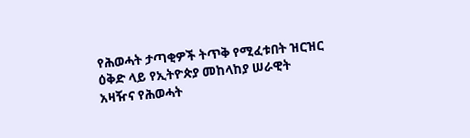የሕወሓት ታጣቂዎች ትጥቅ የሚፈቱበት ዝርዝር ዕቅድ ላይ የኢትዮጵያ መከላከያ ሠራዊት አዛዥና የሕወሓት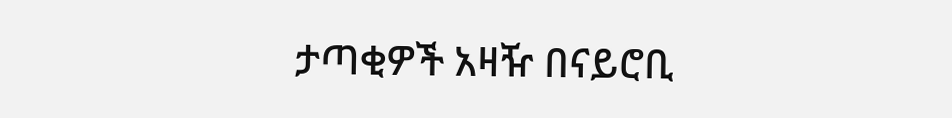ታጣቂዎች አዛዥ በናይሮቢ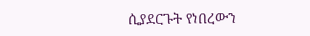ሲያደርጉት የነበረውን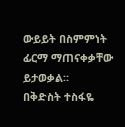ውይይት በስምምነት ፊርማ ማጠናቀቃቸው ይታወቃል።
በቅድስት ተስፋዬ